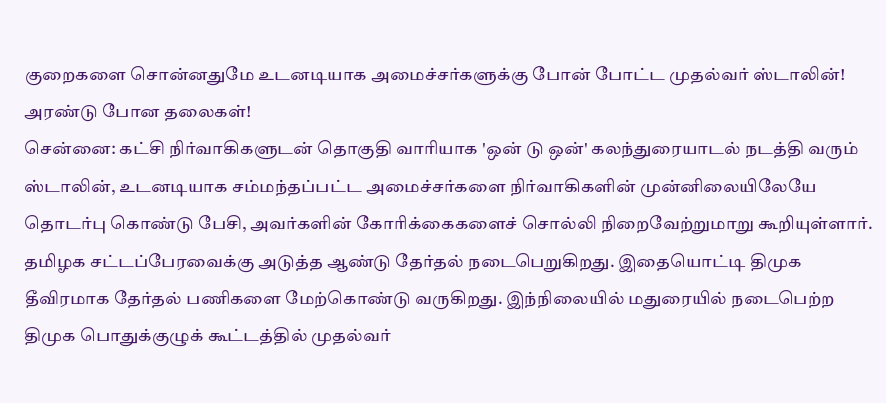குறைகளை சொன்னதுமே உடனடியாக அமைச்சர்களுக்கு போன் போட்ட முதல்வர் ஸ்டாலின்! அரண்டு போன தலைகள்!
சென்னை: கட்சி நிர்வாகிகளுடன் தொகுதி வாரியாக 'ஒன் டு ஒன்' கலந்துரையாடல் நடத்தி வரும் ஸ்டாலின், உடனடியாக சம்மந்தப்பட்ட அமைச்சர்களை நிர்வாகிகளின் முன்னிலையிலேயே தொடர்பு கொண்டு பேசி, அவர்களின் கோரிக்கைகளைச் சொல்லி நிறைவேற்றுமாறு கூறியுள்ளார்.
தமிழக சட்டப்பேரவைக்கு அடுத்த ஆண்டு தேர்தல் நடைபெறுகிறது. இதையொட்டி திமுக தீவிரமாக தேர்தல் பணிகளை மேற்கொண்டு வருகிறது. இந்நிலையில் மதுரையில் நடைபெற்ற திமுக பொதுக்குழுக் கூட்டத்தில் முதல்வர்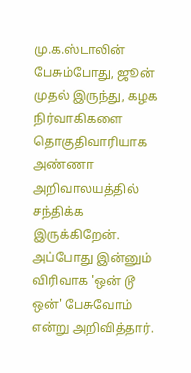மு.க.ஸ்டாலின் பேசும்போது, ஜூன் முதல் இருந்து, கழக நிர்வாகிகளை தொகுதிவாரியாக அண்ணா அறிவாலயத்தில் சந்திக்க இருக்கிறேன். அப்போது இன்னும் விரிவாக 'ஒன் டூ ஒன்' பேசுவோம் என்று அறிவித்தார்.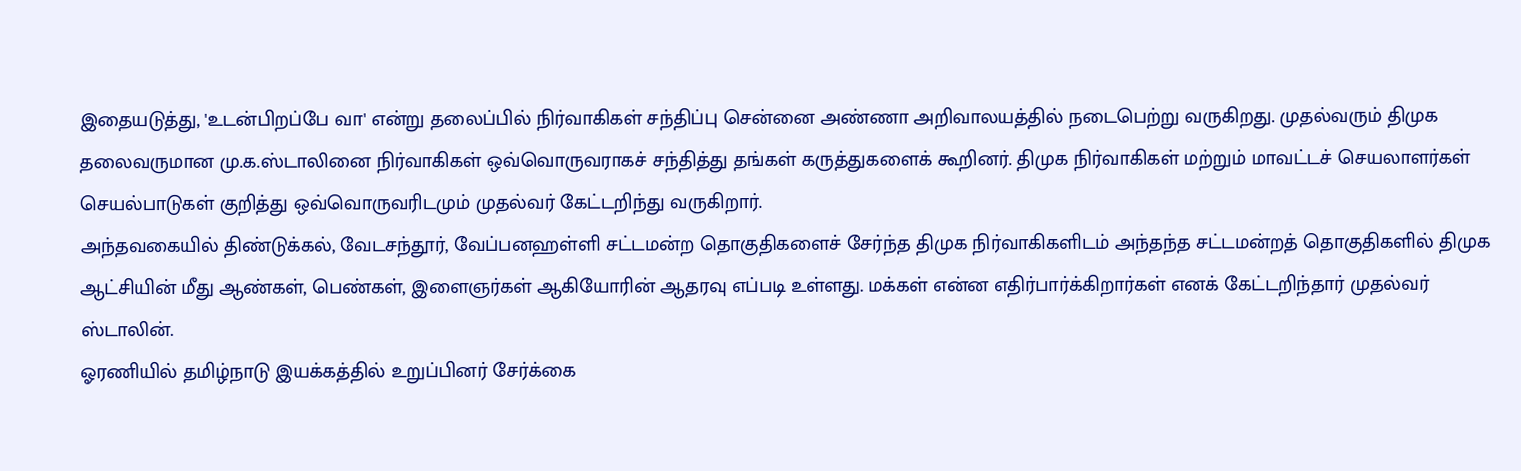இதையடுத்து, 'உடன்பிறப்பே வா' என்று தலைப்பில் நிர்வாகிகள் சந்திப்பு சென்னை அண்ணா அறிவாலயத்தில் நடைபெற்று வருகிறது. முதல்வரும் திமுக தலைவருமான மு.க.ஸ்டாலினை நிர்வாகிகள் ஒவ்வொருவராகச் சந்தித்து தங்கள் கருத்துகளைக் கூறினர். திமுக நிர்வாகிகள் மற்றும் மாவட்டச் செயலாளர்கள் செயல்பாடுகள் குறித்து ஒவ்வொருவரிடமும் முதல்வர் கேட்டறிந்து வருகிறார்.
அந்தவகையில் திண்டுக்கல், வேடசந்தூர், வேப்பனஹள்ளி சட்டமன்ற தொகுதிகளைச் சேர்ந்த திமுக நிர்வாகிகளிடம் அந்தந்த சட்டமன்றத் தொகுதிகளில் திமுக ஆட்சியின் மீது ஆண்கள், பெண்கள், இளைஞர்கள் ஆகியோரின் ஆதரவு எப்படி உள்ளது. மக்கள் என்ன எதிர்பார்க்கிறார்கள் எனக் கேட்டறிந்தார் முதல்வர் ஸ்டாலின்.
ஓரணியில் தமிழ்நாடு இயக்கத்தில் உறுப்பினர் சேர்க்கை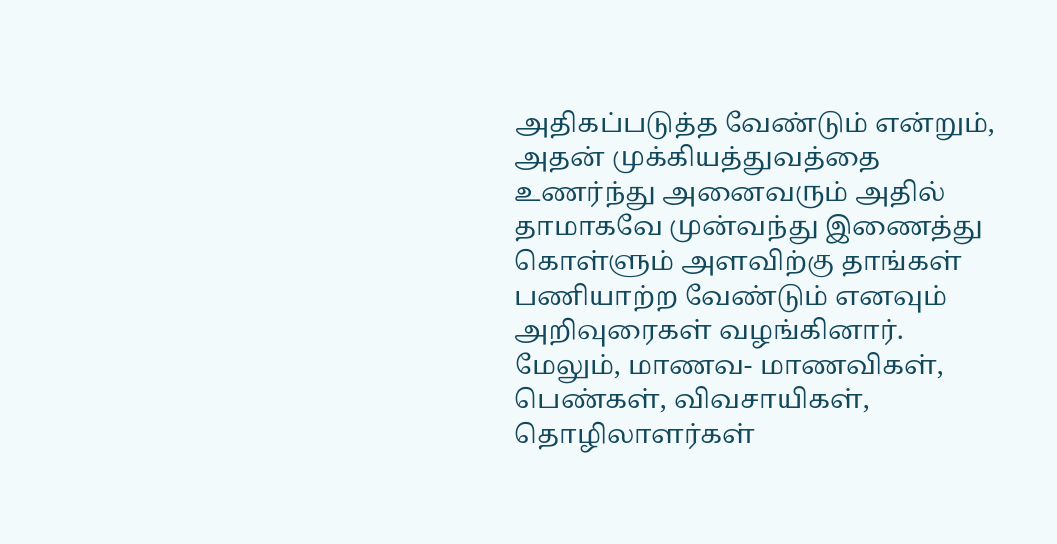அதிகப்படுத்த வேண்டும் என்றும், அதன் முக்கியத்துவத்தை உணர்ந்து அனைவரும் அதில் தாமாகவே முன்வந்து இணைத்து கொள்ளும் அளவிற்கு தாங்கள் பணியாற்ற வேண்டும் எனவும் அறிவுரைகள் வழங்கினார்.
மேலும், மாணவ- மாணவிகள், பெண்கள், விவசாயிகள், தொழிலாளர்கள்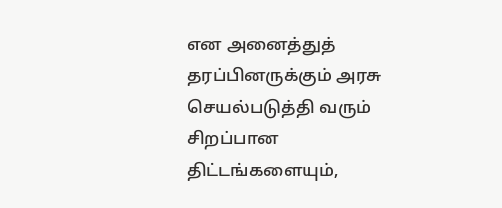என அனைத்துத் தரப்பினருக்கும் அரசு செயல்படுத்தி வரும் சிறப்பான திட்டங்களையும்,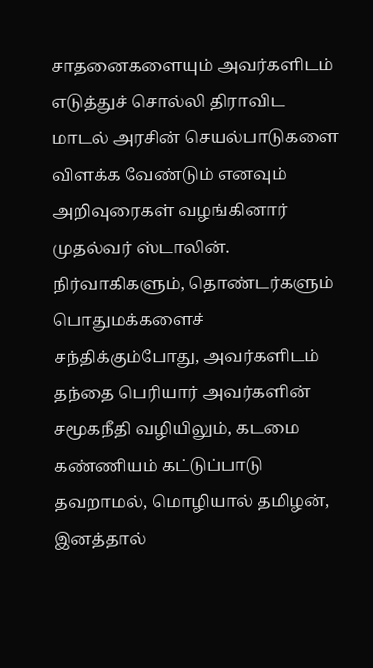சாதனைகளையும் அவர்களிடம் எடுத்துச் சொல்லி திராவிட மாடல் அரசின் செயல்பாடுகளை விளக்க வேண்டும் எனவும் அறிவுரைகள் வழங்கினார் முதல்வர் ஸ்டாலின்.
நிர்வாகிகளும், தொண்டர்களும் பொதுமக்களைச் சந்திக்கும்போது, அவர்களிடம் தந்தை பெரியார் அவர்களின் சமூகநீதி வழியிலும், கடமை கண்ணியம் கட்டுப்பாடு தவறாமல், மொழியால் தமிழன், இனத்தால்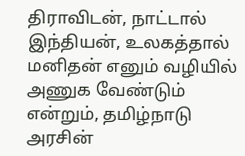திராவிடன், நாட்டால் இந்தியன், உலகத்தால் மனிதன் எனும் வழியில் அணுக வேண்டும் என்றும், தமிழ்நாடு அரசின்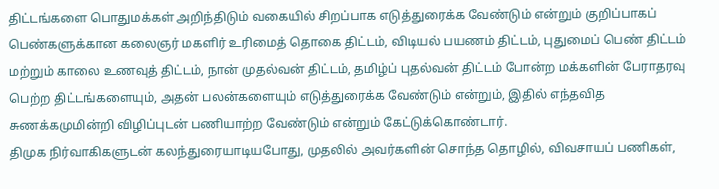திட்டங்களை பொதுமக்கள் அறிந்திடும் வகையில் சிறப்பாக எடுத்துரைக்க வேண்டும் என்றும் குறிப்பாகப் பெண்களுக்கான கலைஞர் மகளிர் உரிமைத் தொகை திட்டம், விடியல் பயணம் திட்டம், புதுமைப் பெண் திட்டம் மற்றும் காலை உணவுத் திட்டம், நான் முதல்வன் திட்டம், தமிழ்ப் புதல்வன் திட்டம் போன்ற மக்களின் பேராதரவு பெற்ற திட்டங்களையும், அதன் பலன்களையும் எடுத்துரைக்க வேண்டும் என்றும், இதில் எந்தவித சுணக்கமுமின்றி விழிப்புடன் பணியாற்ற வேண்டும் என்றும் கேட்டுக்கொண்டார்.
திமுக நிர்வாகிகளுடன் கலந்துரையாடியபோது, முதலில் அவர்களின் சொந்த தொழில், விவசாயப் பணிகள்,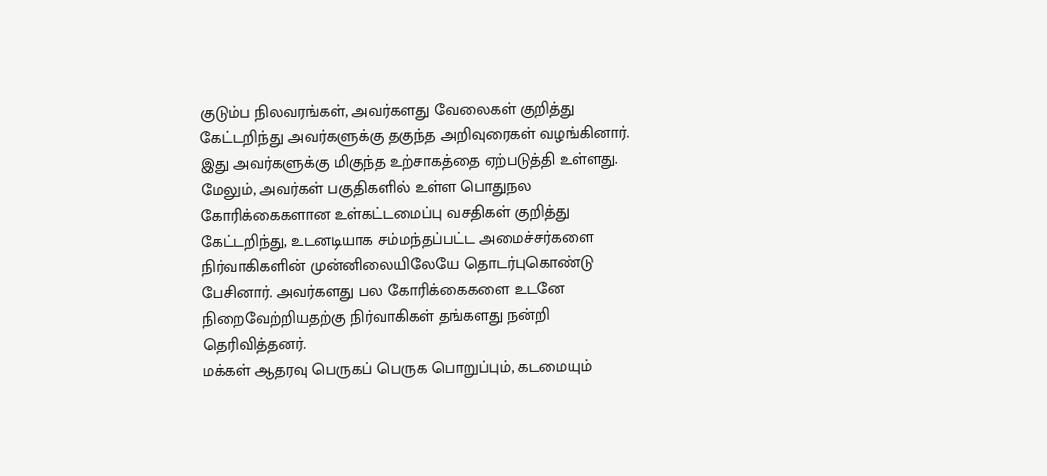குடும்ப நிலவரங்கள், அவர்களது வேலைகள் குறித்து கேட்டறிந்து அவர்களுக்கு தகுந்த அறிவுரைகள் வழங்கினார். இது அவர்களுக்கு மிகுந்த உற்சாகத்தை ஏற்படுத்தி உள்ளது.
மேலும், அவர்கள் பகுதிகளில் உள்ள பொதுநல கோரிக்கைகளான உள்கட்டமைப்பு வசதிகள் குறித்து கேட்டறிந்து, உடனடியாக சம்மந்தப்பட்ட அமைச்சர்களை நிர்வாகிகளின் முன்னிலையிலேயே தொடர்புகொண்டு பேசினார். அவர்களது பல கோரிக்கைகளை உடனே நிறைவேற்றியதற்கு நிர்வாகிகள் தங்களது நன்றி தெரிவித்தனர்.
மக்கள் ஆதரவு பெருகப் பெருக பொறுப்பும், கடமையும்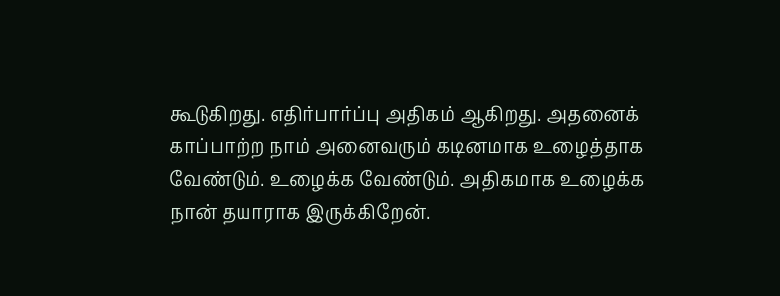கூடுகிறது. எதிர்பார்ப்பு அதிகம் ஆகிறது. அதனைக் காப்பாற்ற நாம் அனைவரும் கடினமாக உழைத்தாக வேண்டும். உழைக்க வேண்டும். அதிகமாக உழைக்க நான் தயாராக இருக்கிறேன்.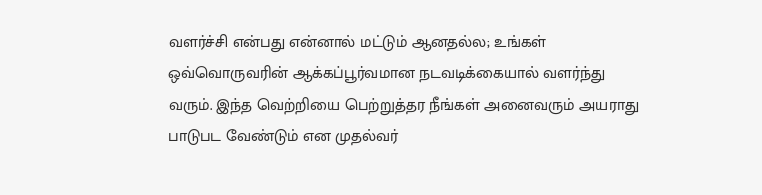வளர்ச்சி என்பது என்னால் மட்டும் ஆனதல்ல; உங்கள் ஒவ்வொருவரின் ஆக்கப்பூர்வமான நடவடிக்கையால் வளர்ந்து வரும். இந்த வெற்றியை பெற்றுத்தர நீங்கள் அனைவரும் அயராது பாடுபட வேண்டும் என முதல்வர்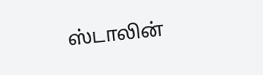ஸ்டாலின்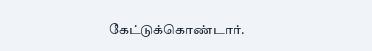கேட்டுக்கொண்டார்.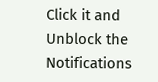Click it and Unblock the Notifications